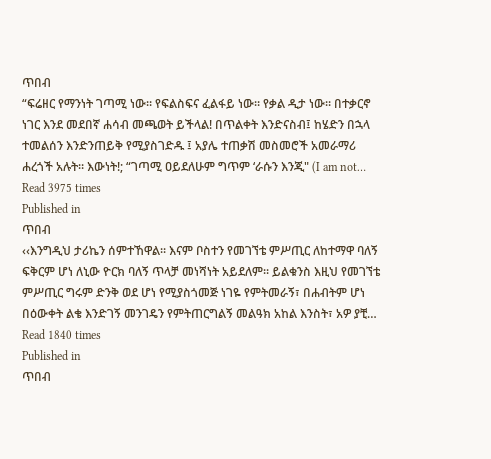ጥበብ
“ፍሬዘር የማንነት ገጣሚ ነው። የፍልስፍና ፈልፋይ ነው። የቃል ዲታ ነው። በተቃርኖ ነገር እንደ መደበኛ ሐሳብ መጫወት ይችላል! በጥልቀት እንድናስብ፤ ከሄድን በኋላ ተመልሰን እንድንጠይቅ የሚያስገድዱ ፤ አያሌ ተጠቃሽ መስመሮች አመራማሪ ሐረጎች አሉት። እውነት!; “ገጣሚ ዐይደለሁም ግጥም ‘ራሱን እንጂ" (I am not…
Read 3975 times
Published in
ጥበብ
‹‹እንግዲህ ታሪኬን ሰምተኸዋል፡፡ እናም ቦስተን የመገኘቴ ምሥጢር ለከተማዋ ባለኝ ፍቅርም ሆነ ለኒው ዮርክ ባለኝ ጥላቻ መነሻነት አይደለም፡፡ ይልቁንስ እዚህ የመገኘቴ ምሥጢር ግሩም ድንቅ ወደ ሆነ የሚያስጎመጅ ነገዬ የምትመራኝ፣ በሐብትም ሆነ በዕውቀት ልቄ እንድገኝ መንገዴን የምትጠርግልኝ መልዓክ አከል እንስት፣ አዎ ያቺ…
Read 1840 times
Published in
ጥበብ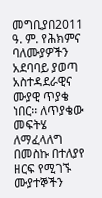መግቢያበ2011 ዓ. ም. የሕክምና ባለሙያዎችን አደባባይ ያወጣ አስተዳደራዊና ሙያዊ ጥያቄ ነበር፡፡ ለጥያቄው መፍትሄ ለማፈላለግ በመስኩ በተለያየ ዘርፍ የሚገኙ ሙያተኞችን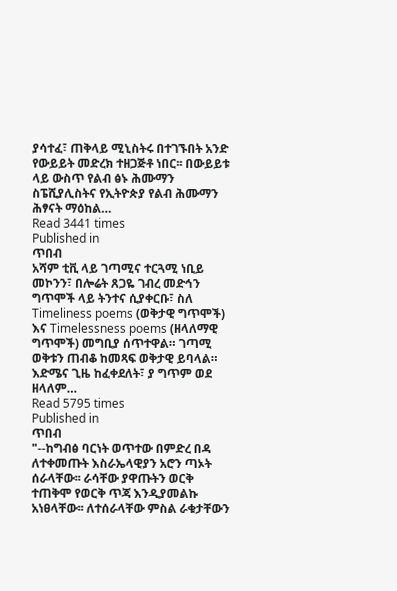ያሳተፈ፣ ጠቅላይ ሚኒስትሩ በተገኙበት አንድ የውይይት መድረክ ተዘጋጅቶ ነበር፡፡ በውይይቱ ላይ ውስጥ የልብ ፅኑ ሕሙማን ስፔሺያሊስትና የኢትዮጵያ የልብ ሕሙማን ሕፃናት ማዕከል…
Read 3441 times
Published in
ጥበብ
አሻም ቲቪ ላይ ገጣሚና ተርጓሚ ነቢይ መኮንን፣ በሎሬት ጸጋዬ ገብረ መድኅን ግጥሞች ላይ ትንተና ሲያቀርቡ፣ ስለ Timeliness poems (ወቅታዊ ግጥሞች) እና Timelessness poems (ዘላለማዊ ግጥሞች) መግቢያ ሰጥተዋል። ገጣሚ ወቅቱን ጠብቆ ከመጻፍ ወቅታዊ ይባላል። እድሜና ጊዜ ከፈቀደለት፣ ያ ግጥም ወደ ዘላለም…
Read 5795 times
Published in
ጥበብ
"--ከግብፅ ባርነት ወጥተው በምድረ በዳ ለተቀመጡት እስራኤላዊያን አሮን ጣኦት ሰራላቸው፡፡ ራሳቸው ያዋጡትን ወርቅ ተጠቅሞ የወርቅ ጥጃ እንዲያመልኩ አነፀላቸው፡፡ ለተሰራላቸው ምስል ራቁታቸውን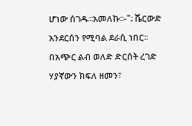ሆነው ሰገዱ፡፡አመለኩ፡፡-"; ሼርውድ አንደርሰን የሚባል ደራሲ ነበር፡፡ በአጭር ልብ ወለድ ድርሰት ረገድ ሃያኛውን ክፍለ ዘመን፣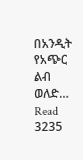በአንዲት የአጭር ልብ ወለድ…
Read 3235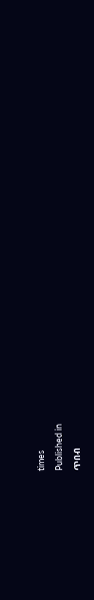times
Published in
ጥበብ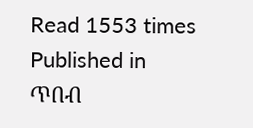Read 1553 times
Published in
ጥበብ